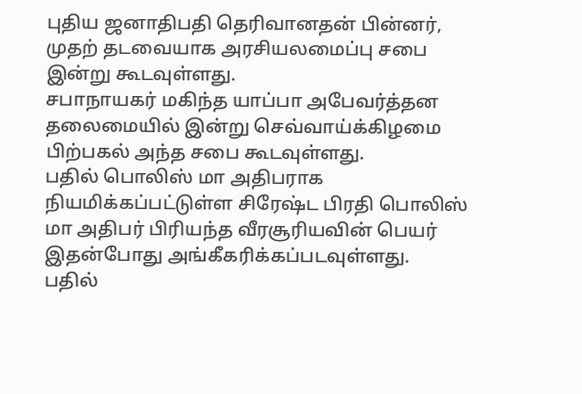புதிய ஜனாதிபதி தெரிவானதன் பின்னர், முதற் தடவையாக அரசியலமைப்பு சபை இன்று கூடவுள்ளது.
சபாநாயகர் மகிந்த யாப்பா அபேவர்த்தன தலைமையில் இன்று செவ்வாய்க்கிழமை பிற்பகல் அந்த சபை கூடவுள்ளது.
பதில் பொலிஸ் மா அதிபராக நியமிக்கப்பட்டுள்ள சிரேஷ்ட பிரதி பொலிஸ் மா அதிபர் பிரியந்த வீரசூரியவின் பெயர் இதன்போது அங்கீகரிக்கப்படவுள்ளது.
பதில்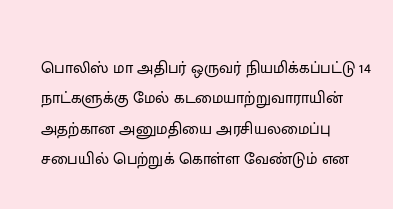பொலிஸ் மா அதிபர் ஒருவர் நியமிக்கப்பட்டு 14 நாட்களுக்கு மேல் கடமையாற்றுவாராயின் அதற்கான அனுமதியை அரசியலமைப்பு சபையில் பெற்றுக் கொள்ள வேண்டும் என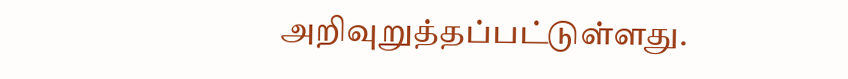அறிவுறுத்தப்பட்டுள்ளது.